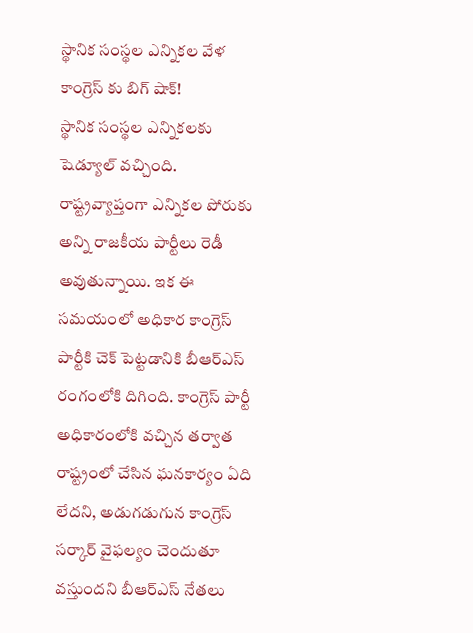స్థానిక సంస్థల ఎన్నికల వేళ కాంగ్రెస్ కు బిగ్ షాక్!
స్థానిక సంస్థల ఎన్నికలకు షెడ్యూల్ వచ్చింది. రాష్ట్రవ్యాప్తంగా ఎన్నికల పోరుకు అన్ని రాజకీయ పార్టీలు రెడీ అవుతున్నాయి. ఇక ఈ సమయంలో అధికార కాంగ్రెస్ పార్టీకి చెక్ పెట్టడానికి బీఆర్ఎస్ రంగంలోకి దిగింది. కాంగ్రెస్ పార్టీ అధికారంలోకి వచ్చిన తర్వాత రాష్ట్రంలో చేసిన ఘనకార్యం ఏది లేదని, అడుగడుగున కాంగ్రెస్ సర్కార్ వైఫల్యం చెందుతూ వస్తుందని బీఆర్ఎస్ నేతలు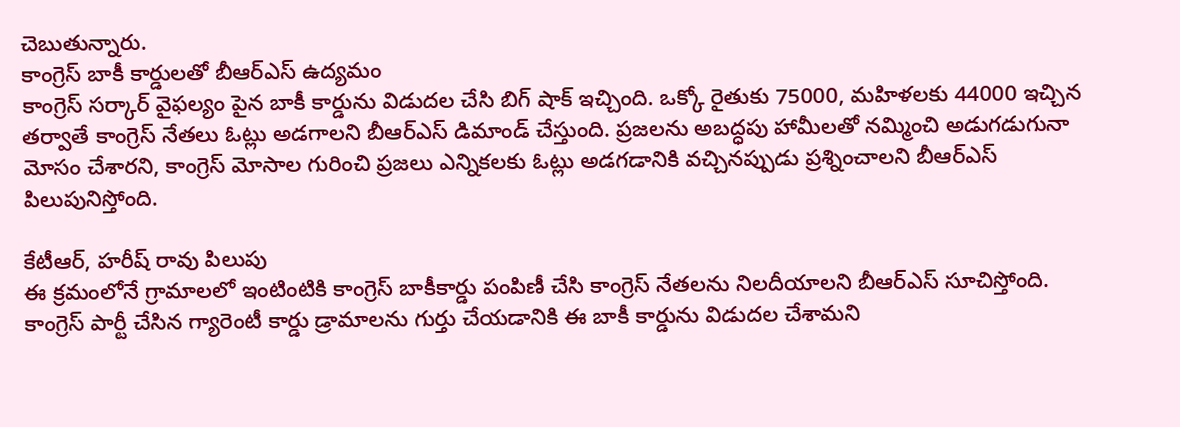చెబుతున్నారు.
కాంగ్రెస్ బాకీ కార్డులతో బీఆర్ఎస్ ఉద్యమం
కాంగ్రెస్ సర్కార్ వైఫల్యం పైన బాకీ కార్డును విడుదల చేసి బిగ్ షాక్ ఇచ్చింది. ఒక్కో రైతుకు 75000, మహిళలకు 44000 ఇచ్చిన తర్వాతే కాంగ్రెస్ నేతలు ఓట్లు అడగాలని బీఆర్ఎస్ డిమాండ్ చేస్తుంది. ప్రజలను అబద్ధపు హామీలతో నమ్మించి అడుగడుగునా మోసం చేశారని, కాంగ్రెస్ మోసాల గురించి ప్రజలు ఎన్నికలకు ఓట్లు అడగడానికి వచ్చినప్పుడు ప్రశ్నించాలని బీఆర్ఎస్ పిలుపునిస్తోంది.

కేటీఆర్, హరీష్ రావు పిలుపు
ఈ క్రమంలోనే గ్రామాలలో ఇంటింటికి కాంగ్రెస్ బాకీకార్డు పంపిణీ చేసి కాంగ్రెస్ నేతలను నిలదీయాలని బీఆర్ఎస్ సూచిస్తోంది. కాంగ్రెస్ పార్టీ చేసిన గ్యారెంటీ కార్డు డ్రామాలను గుర్తు చేయడానికి ఈ బాకీ కార్డును విడుదల చేశామని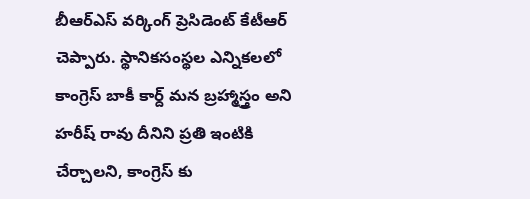బీఆర్ఎస్ వర్కింగ్ ప్రెసిడెంట్ కేటీఆర్ చెప్పారు. స్థానికసంస్థల ఎన్నికలలో కాంగ్రెస్ బాకీ కార్ద్ మన బ్రహ్మాస్త్రం అని హరీష్ రావు దీనిని ప్రతి ఇంటికి చేర్చాలని, కాంగ్రెస్ కు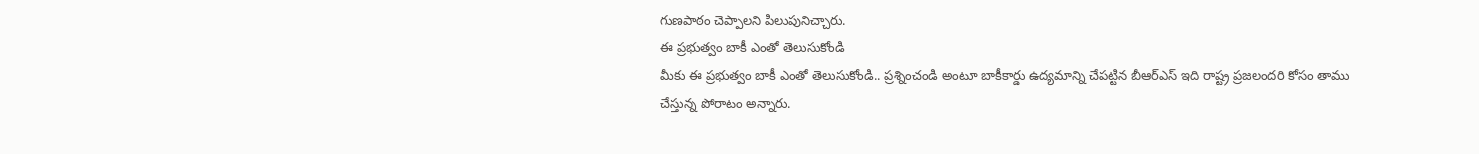గుణపాఠం చెప్పాలని పిలుపునిచ్చారు.
ఈ ప్రభుత్వం బాకీ ఎంతో తెలుసుకోండి
మీకు ఈ ప్రభుత్వం బాకీ ఎంతో తెలుసుకోండి.. ప్రశ్నించండి అంటూ బాకీకార్డు ఉద్యమాన్ని చేపట్టిన బీఆర్ఎస్ ఇది రాష్ట్ర ప్రజలందరి కోసం తాము చేస్తున్న పోరాటం అన్నారు.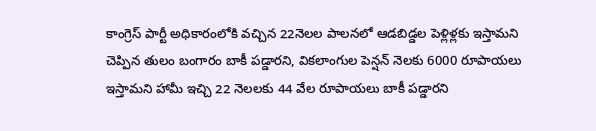కాంగ్రెస్ పార్టీ అధికారంలోకి వచ్చిన 22నెలల పాలనలో ఆడబిడ్డల పెళ్లిళ్లకు ఇస్తామని చెప్పిన తులం బంగారం బాకీ పడ్డారని, వికలాంగుల పెన్షన్ నెలకు 6000 రూపాయలు ఇస్తామని హామీ ఇచ్చి 22 నెలలకు 44 వేల రూపాయలు బాకీ పడ్డారని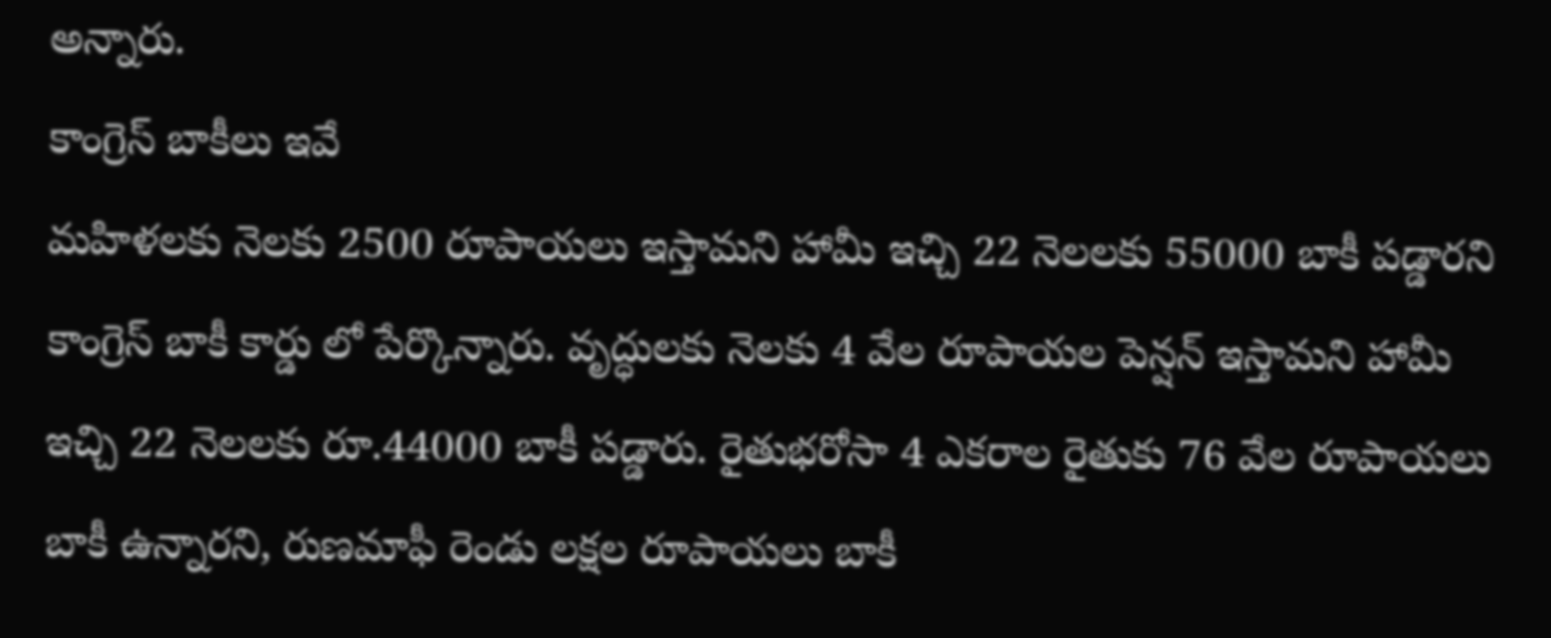అన్నారు.
కాంగ్రెస్ బాకీలు ఇవే
మహిళలకు నెలకు 2500 రూపాయలు ఇస్తామని హామీ ఇచ్చి 22 నెలలకు 55000 బాకీ పడ్డారని కాంగ్రెస్ బాకీ కార్డు లో పేర్కొన్నారు. వృద్ధులకు నెలకు 4 వేల రూపాయల పెన్షన్ ఇస్తామని హామీ ఇచ్చి 22 నెలలకు రూ.44000 బాకీ పడ్డారు. రైతుభరోసా 4 ఎకరాల రైతుకు 76 వేల రూపాయలు బాకీ ఉన్నారని, రుణమాఫీ రెండు లక్షల రూపాయలు బాకీ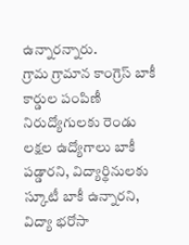ఉన్నారన్నారు.
గ్రామ గ్రామాన కాంగ్రెస్ బాకీ కార్డుల పంపిణీ
నిరుద్యోగులకు రెండు లక్షల ఉద్యోగాలు బాకీ పడ్డారని, విద్యార్థినులకు స్కూటీ బాకీ ఉన్నారని, విద్యా భరోసా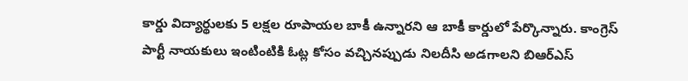కార్డు విద్యార్థులకు 5 లక్షల రూపాయల బాకీ ఉన్నారని ఆ బాకీ కార్డులో పేర్కొన్నారు. కాంగ్రెస్ పార్టీ నాయకులు ఇంటింటికి ఓట్ల కోసం వచ్చినప్పుడు నిలదీసి అడగాలని బిఆర్ఎస్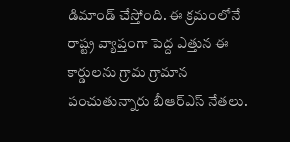డిమాండ్ చేస్తోంది. ఈ క్రమంలోనే రాష్ట్ర వ్యాప్తంగా పెద్ద ఎత్తున ఈ కార్డులను గ్రామ గ్రామాన పంచుతున్నారు బీఆర్ఎస్ నేతలు.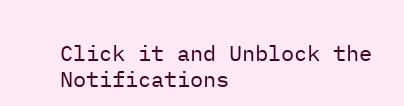Click it and Unblock the Notifications